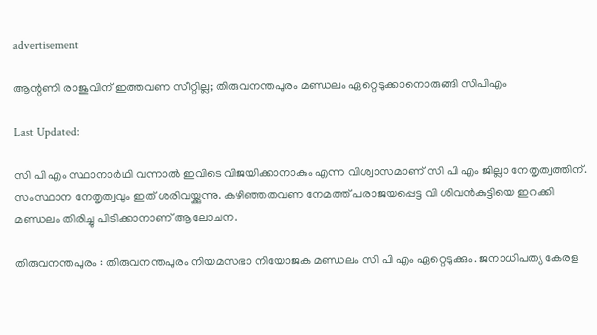advertisement

ആന്റണി രാജുവിന് ഇത്തവണ സീറ്റില്ല; തിരുവനന്തപുരം മണ്ഡലം ഏറ്റെടുക്കാനൊരുങ്ങി സിപിഎം

Last Updated:

സി പി എം സ്ഥാനാർഥി വന്നാൽ ഇവിടെ വിജയിക്കാനാകും എന്ന വിശ്വാസമാണ് സി പി എം ജില്ലാ നേതൃത്വത്തിന്. സംസ്ഥാന നേതൃത്വവും ഇത് ശരിവയ്ക്കുന്നു. കഴിഞ്ഞതവണ നേമത്ത് പരാജയപ്പെട്ട വി ശിവൻകുട്ടിയെ ഇറക്കി മണ്ഡലം തിരിച്ചു പിടിക്കാനാണ് ആലോചന.

തിരുവനന്തപുരം : തിരുവനന്തപുരം നിയമസഭാ നിയോജക മണ്ഡലം സി പി എം ഏറ്റെടുക്കും. ജനാധിപത്യ കേരള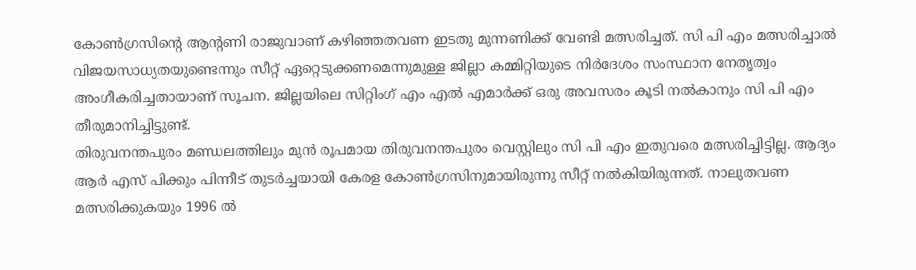കോൺഗ്രസിൻ്റെ ആൻ്റണി രാജുവാണ് കഴിഞ്ഞതവണ ഇടതു മുന്നണിക്ക് വേണ്ടി മത്സരിച്ചത്. സി പി എം മത്സരിച്ചാൽ വിജയസാധ്യതയുണ്ടെന്നും സീറ്റ് ഏറ്റെടുക്കണമെന്നുമുള്ള ജില്ലാ കമ്മിറ്റിയുടെ നിർദേശം സംസ്ഥാന നേതൃത്വം അംഗീകരിച്ചതായാണ് സൂചന. ജില്ലയിലെ സിറ്റിംഗ് എം എൽ എമാർക്ക് ഒരു അവസരം കൂടി നൽകാനും സി പി എം തീരുമാനിച്ചിട്ടുണ്ട്.
തിരുവനന്തപുരം മണ്ഡലത്തിലും മുൻ രൂപമായ തിരുവനന്തപുരം വെസ്റ്റിലും സി പി എം ഇതുവരെ മത്സരിച്ചിട്ടില്ല. ആദ്യം ആർ എസ് പിക്കും പിന്നീട് തുടർച്ചയായി കേരള കോൺഗ്രസിനുമായിരുന്നു സീറ്റ് നൽകിയിരുന്നത്. നാലുതവണ മത്സരിക്കുകയും 1996 ൽ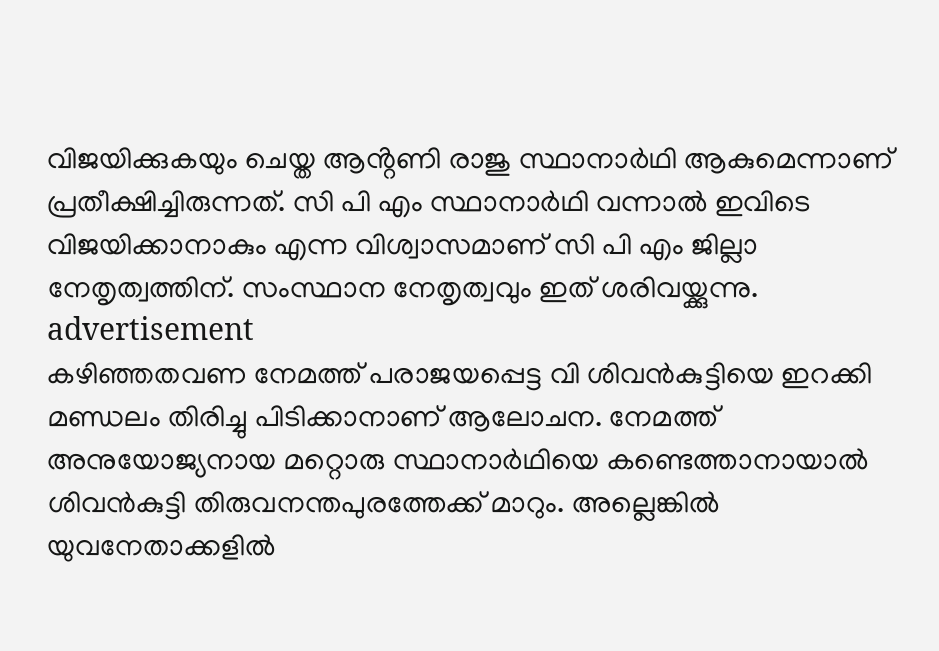വിജയിക്കുകയും ചെയ്ത ആൻ്റണി രാജു സ്ഥാനാർഥി ആകുമെന്നാണ് പ്രതീക്ഷിച്ചിരുന്നത്. സി പി എം സ്ഥാനാർഥി വന്നാൽ ഇവിടെ വിജയിക്കാനാകും എന്ന വിശ്വാസമാണ് സി പി എം ജില്ലാ നേതൃത്വത്തിന്. സംസ്ഥാന നേതൃത്വവും ഇത് ശരിവയ്ക്കുന്നു.
advertisement
കഴിഞ്ഞതവണ നേമത്ത് പരാജയപ്പെട്ട വി ശിവൻകുട്ടിയെ ഇറക്കി മണ്ഡലം തിരിച്ചു പിടിക്കാനാണ് ആലോചന. നേമത്ത് അനുയോജ്യനായ മറ്റൊരു സ്ഥാനാർഥിയെ കണ്ടെത്താനായാൽ ശിവൻകുട്ടി തിരുവനന്തപുരത്തേക്ക് മാറും. അല്ലെങ്കിൽ യുവനേതാക്കളിൽ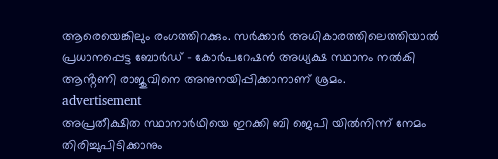ആരെയെങ്കിലും രംഗത്തിറക്കും. സർക്കാർ അധികാരത്തിലെത്തിയാൽ പ്രധാനപ്പെട്ട ബോർഡ് - കോർപറേഷൻ അധ്യക്ഷ സ്ഥാനം നൽകി ആൻ്റണി രാജുവിനെ അനുനയിപ്പിക്കാനാണ് ശ്രമം.
advertisement
അപ്രതീക്ഷിത സ്ഥാനാർഥിയെ ഇറക്കി ബി ജെപി യിൽനിന്ന് നേമം തിരിച്ചുപിടിക്കാനും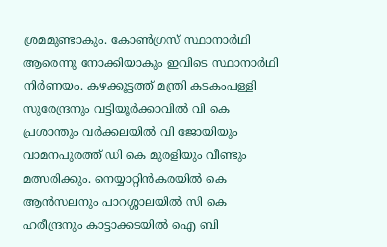ശ്രമമുണ്ടാകും. കോൺഗ്രസ് സ്ഥാനാർഥി ആരെന്നു നോക്കിയാകും ഇവിടെ സ്ഥാനാർഥി നിർണയം. കഴക്കൂട്ടത്ത് മന്ത്രി കടകംപള്ളി സുരേന്ദ്രനും വട്ടിയൂർക്കാവിൽ വി കെ  പ്രശാന്തും വർക്കലയിൽ വി ജോയിയും വാമനപുരത്ത് ഡി കെ മുരളിയും വീണ്ടും മത്സരിക്കും. നെയ്യാറ്റിൻകരയിൽ കെ ആൻസലനും പാറശ്ശാലയിൽ സി കെ ഹരീന്ദ്രനും കാട്ടാക്കടയിൽ ഐ ബി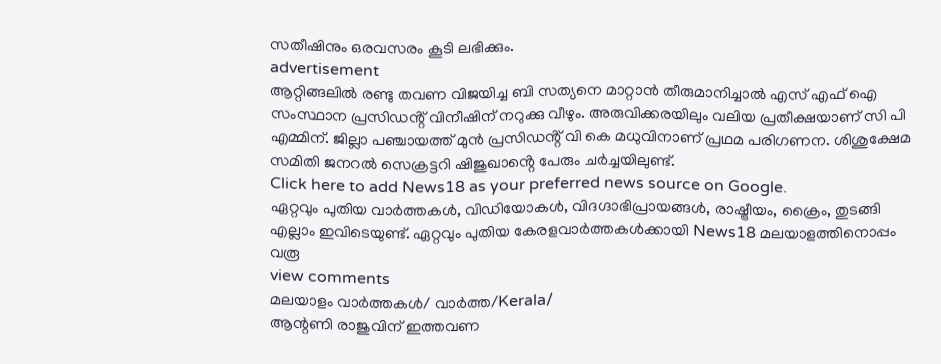സതീഷിനും ഒരവസരം കൂടി ലഭിക്കും.
advertisement
ആറ്റിങ്ങലിൽ രണ്ടു തവണ വിജയിച്ച ബി സത്യനെ മാറ്റാൻ തീരുമാനിച്ചാൽ എസ് എഫ് ഐ സംസ്ഥാന പ്രസിഡൻ്റ് വിനീഷിന് നറുക്കു വീഴും. അരുവിക്കരയിലും വലിയ പ്രതീക്ഷയാണ് സി പി എമ്മിന്. ജില്ലാ പഞ്ചായത്ത് മുൻ പ്രസിഡൻ്റ് വി കെ മധുവിനാണ് പ്രഥമ പരിഗണന. ശിശുക്ഷേമ സമിതി ജനറൽ സെക്രട്ടറി ഷിജുഖാൻ്റെ പേരും ചർച്ചയിലുണ്ട്.
Click here to add News18 as your preferred news source on Google.
ഏറ്റവും പുതിയ വാർത്തകൾ, വിഡിയോകൾ, വിദഗ്ദാഭിപ്രായങ്ങൾ, രാഷ്ട്രീയം, ക്രൈം, തുടങ്ങി എല്ലാം ഇവിടെയുണ്ട്. ഏറ്റവും പുതിയ കേരളവാർത്തകൾക്കായി News18 മലയാളത്തിനൊപ്പം വരൂ
view comments
മലയാളം വാർത്തകൾ/ വാർത്ത/Kerala/
ആന്റണി രാജുവിന് ഇത്തവണ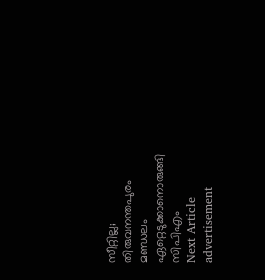സീറ്റില്ല; തിരുവനന്തപുരം മണ്ഡലം ഏറ്റെടുക്കാനൊരുങ്ങി സിപിഎം
Next Article
advertisement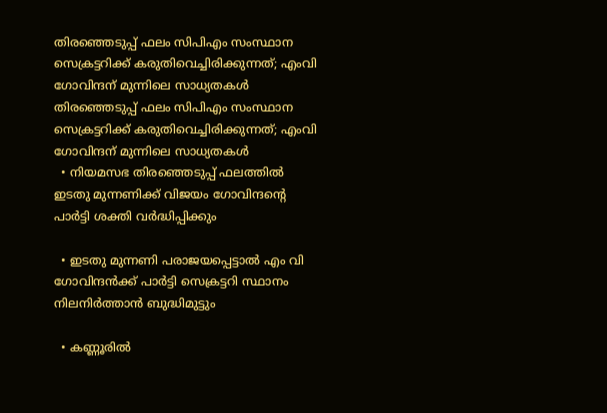തിരഞ്ഞെടുപ്പ് ഫലം സിപിഎം സംസ്ഥാന സെക്രട്ടറിക്ക് കരുതിവെച്ചിരിക്കുന്നത്; എംവി ഗോവിന്ദന് മുന്നിലെ സാധ്യതകൾ
തിരഞ്ഞെടുപ്പ് ഫലം സിപിഎം സംസ്ഥാന സെക്രട്ടറിക്ക് കരുതിവെച്ചിരിക്കുന്നത്; എംവി ഗോവിന്ദന് മുന്നിലെ സാധ്യതകൾ
  • നിയമസഭ തിരഞ്ഞെടുപ്പ് ഫലത്തിൽ ഇടതു മുന്നണിക്ക് വിജയം ഗോവിന്ദന്റെ പാർട്ടി ശക്തി വർദ്ധിപ്പിക്കും

  • ഇടതു മുന്നണി പരാജയപ്പെട്ടാൽ എം വി ഗോവിന്ദൻക്ക് പാർട്ടി സെക്രട്ടറി സ്ഥാനം നിലനിർത്താൻ ബുദ്ധിമുട്ടും

  • കണ്ണൂരിൽ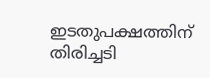ഇടതുപക്ഷത്തിന് തിരിച്ചടി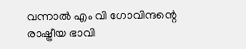വന്നാൽ എം വി ഗോവിന്ദന്റെ രാഷ്ട്രീയ ഭാവി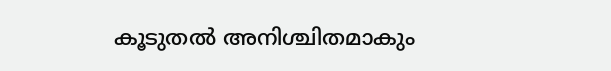കൂടുതൽ അനിശ്ചിതമാകും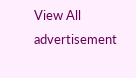View All
advertisement